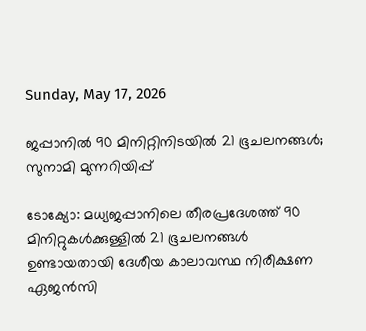Sunday, May 17, 2026

ജപ്പാനില്‍ 90 മിനിറ്റിനിടയിൽ 21 ഭൂചലനങ്ങൾ; സുനാമി മുന്നറിയിപ്പ്

ടോക്യോ: മധ്യജപ്പാനിലെ തീരപ്രദേശത്ത് 90 മിനിറ്റുകള്‍ക്കുള്ളില്‍ 21 ഭൂചലനങ്ങൾ ഉണ്ടായതായി ദേശീയ കാലാവസ്ഥ നിരീക്ഷണ ഏജന്‍സി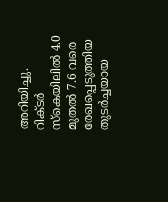അറിയിച്ചു. റിക്ടര്‍ സ്‌കെയിലില്‍ 4.0 മുതല്‍ 7.6 വരെ രേഖപ്പെടുത്തിയ തുടര്‍ച്ചയായ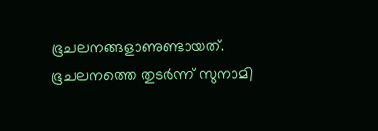ഭൂചലനങ്ങളാണുണ്ടായത്. ഭൂചലനത്തെ തുടര്‍ന്ന് സുനാമി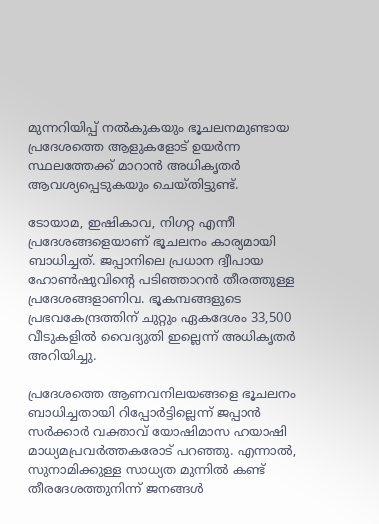മുന്നറിയിപ്പ് നല്‍കുകയും ഭൂചലനമുണ്ടായ പ്രദേശത്തെ ആളുകളോട് ഉയര്‍ന്ന സ്ഥലത്തേക്ക് മാറാന്‍ അധികൃതര്‍ ആവശ്യപ്പെടുകയും ചെയ്തിട്ടുണ്ട്.

ടോയാമ, ഇഷികാവ, നിഗറ്റ എന്നീ പ്രദേശങ്ങളെയാണ് ഭൂചലനം കാര്യമായി ബാധിച്ചത്. ജപ്പാനിലെ പ്രധാന ദ്വീപായ ഹോണ്‍ഷുവിന്റെ പടിഞ്ഞാറന്‍ തീരത്തുള്ള പ്രദേശങ്ങളാണിവ. ഭൂകമ്പങ്ങളുടെ പ്രഭവകേന്ദ്രത്തിന് ചുറ്റും ഏകദേശം 33,500 വീടുകളില്‍ വൈദ്യുതി ഇല്ലെന്ന് അധികൃതര്‍ അറിയിച്ചു.

പ്രദേശത്തെ ആണവനിലയങ്ങളെ ഭൂചലനം ബാധിച്ചതായി റിപ്പോര്‍ട്ടില്ലെന്ന് ജപ്പാന്‍ സര്‍ക്കാര്‍ വക്താവ് യോഷിമാസ ഹയാഷി മാധ്യമപ്രവര്‍ത്തകരോട് പറഞ്ഞു. എന്നാല്‍, സുനാമിക്കുള്ള സാധ്യത മുന്നില്‍ കണ്ട് തീരദേശത്തുനിന്ന് ജനങ്ങള്‍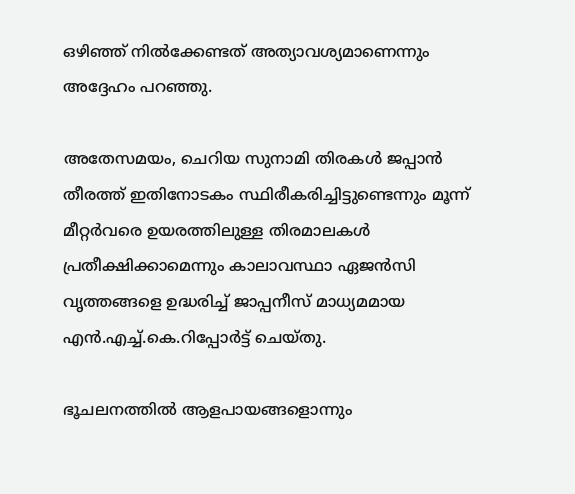ഒഴിഞ്ഞ് നില്‍ക്കേണ്ടത് അത്യാവശ്യമാണെന്നും അദ്ദേഹം പറഞ്ഞു.

അതേസമയം, ചെറിയ സുനാമി തിരകള്‍ ജപ്പാന്‍ തീരത്ത് ഇതിനോടകം സ്ഥിരീകരിച്ചിട്ടുണ്ടെന്നും മൂന്ന് മീറ്റര്‍വരെ ഉയരത്തിലുള്ള തിരമാലകള്‍ പ്രതീക്ഷിക്കാമെന്നും കാലാവസ്ഥാ ഏജന്‍സി വൃത്തങ്ങളെ ഉദ്ധരിച്ച് ജാപ്പനീസ് മാധ്യമമായ എന്‍.എച്ച്.കെ.റിപ്പോര്‍ട്ട് ചെയ്തു.

ഭൂചലനത്തില്‍ ആളപായങ്ങളൊന്നും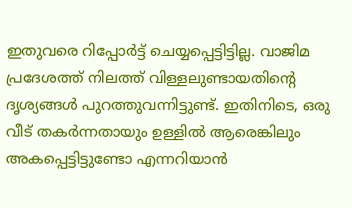ഇതുവരെ റിപ്പോര്‍ട്ട് ചെയ്യപ്പെട്ടിട്ടില്ല. വാജിമ പ്രദേശത്ത് നിലത്ത് വിള്ളലുണ്ടായതിന്റെ ദൃശ്യങ്ങള്‍ പുറത്തുവന്നിട്ടുണ്ട്. ഇതിനിടെ, ഒരു വീട് തകര്‍ന്നതായും ഉള്ളില്‍ ആരെങ്കിലും അകപ്പെട്ടിട്ടുണ്ടോ എന്നറിയാന്‍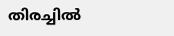തിരച്ചില്‍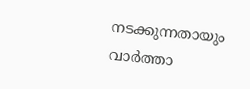നടക്കുന്നതായും വാര്‍ത്താ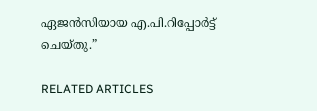ഏജന്‍സിയായ എ.പി.റിപ്പോര്‍ട്ട് ചെയ്തു.”

RELATED ARTICLES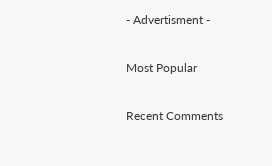- Advertisment -

Most Popular

Recent Comments